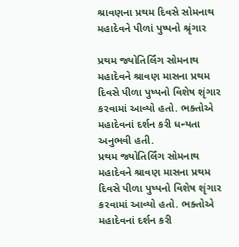શ્રાવણના પ્રથમ દિવસે સોમનાથ મહાદેવને પીળાં પુષ્પનો શ્રૃંગાર

પ્રથમ જ્યોતિર્લિંગ સોમનાથ મહાદેવને શ્રાવણ માસના પ્રથમ દિવસે પીળા પુષ્પનો વિશેષ શૃંગાર કરવામાં આવ્યો હતો. ભક્તોએ મહાદેવનાં દર્શન કરી ધન્યતા અનુભવી હતી.
પ્રથમ જ્યોતિર્લિંગ સોમનાથ મહાદેવને શ્રાવણ માસના પ્રથમ દિવસે પીળા પુષ્પનો વિશેષ શૃંગાર કરવામાં આવ્યો હતો. ભક્તોએ મહાદેવનાં દર્શન કરી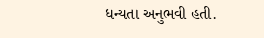ધન્યતા અનુભવી હતી.